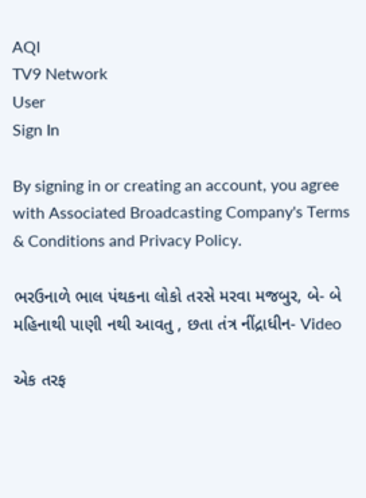AQI
TV9 Network
User
Sign In

By signing in or creating an account, you agree with Associated Broadcasting Company's Terms & Conditions and Privacy Policy.

ભરઉનાળે ભાલ પંથકના લોકો તરસે મરવા મજબુર, બે- બે મહિનાથી પાણી નથી આવતુ , છતા તંત્ર નીંદ્રાધીન- Video

એક તરફ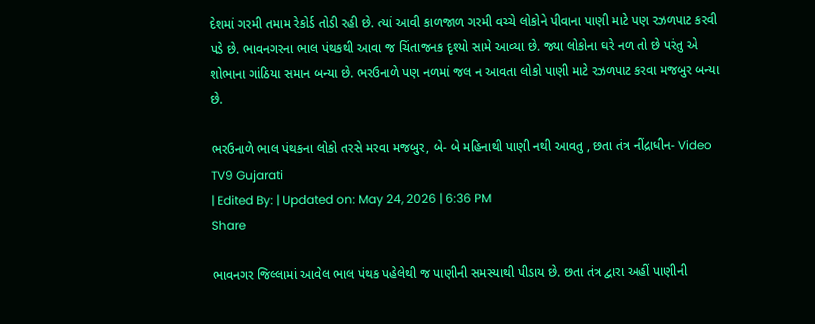દેશમાં ગરમી તમામ રેકોર્ડ તોડી રહી છે. ત્યાં આવી કાળજાળ ગરમી વચ્ચે લોકોને પીવાના પાણી માટે પણ રઝળપાટ કરવી પડે છે. ભાવનગરના ભાલ પંથકથી આવા જ ચિંતાજનક દૃશ્યો સામે આવ્યા છે. જ્યા લોકોના ઘરે નળ તો છે પરંતુ એ શોભાના ગાંઠિયા સમાન બન્યા છે. ભરઉનાળે પણ નળમાં જલ ન આવતા લોકો પાણી માટે રઝળપાટ કરવા મજબુર બન્યા છે.

ભરઉનાળે ભાલ પંથકના લોકો તરસે મરવા મજબુર, બે- બે મહિનાથી પાણી નથી આવતુ , છતા તંત્ર નીંદ્રાધીન- Video
TV9 Gujarati
| Edited By: | Updated on: May 24, 2026 | 6:36 PM
Share

ભાવનગર જિલ્લામાં આવેલ ભાલ પંથક પહેલેથી જ પાણીની સમસ્યાથી પીડાય છે. છતા તંત્ર દ્વારા અહીં પાણીની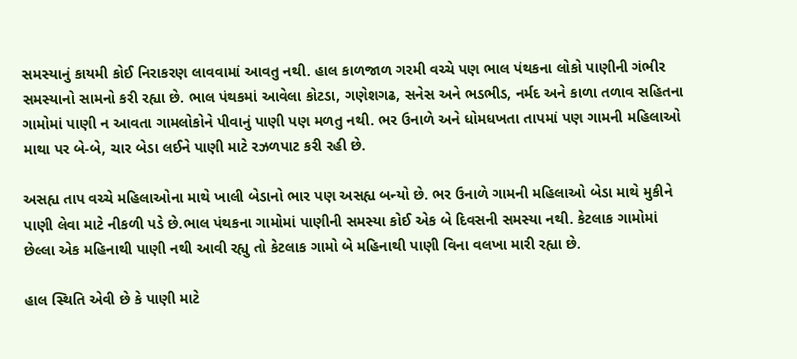સમસ્યાનું કાયમી કોઈ નિરાકરણ લાવવામાં આવતુ નથી. હાલ કાળજાળ ગરમી વચ્ચે પણ ભાલ પંથકના લોકો પાણીની ગંભીર સમસ્યાનો સામનો કરી રહ્યા છે. ભાલ પંથકમાં આવેલા કોટડા, ગણેશગઢ, સનેસ અને ભડભીડ, નર્મદ અને કાળા તળાવ સહિતના ગામોમાં પાણી ન આવતા ગામલોકોને પીવાનું પાણી પણ મળતુ નથી. ભર ઉનાળે અને ધોમધખતા તાપમાં પણ ગામની મહિલાઓ માથા પર બે-બે, ચાર બેડા લઈને પાણી માટે રઝળપાટ કરી રહી છે.

અસહ્ય તાપ વચ્ચે મહિલાઓના માથે ખાલી બેડાનો ભાર પણ અસહ્ય બન્યો છે. ભર ઉનાળે ગામની મહિલાઓ બેડા માથે મુકીને પાણી લેવા માટે નીકળી પડે છે.ભાલ પંથકના ગામોમાં પાણીની સમસ્યા કોઈ એક બે દિવસની સમસ્યા નથી. કેટલાક ગામોમાં છેલ્લા એક મહિનાથી પાણી નથી આવી રહ્યુ તો કેટલાક ગામો બે મહિનાથી પાણી વિના વલખા મારી રહ્યા છે.

હાલ સ્થિતિ એવી છે કે પાણી માટે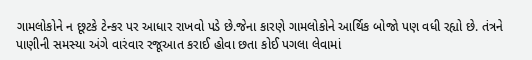ગામલોકોને ન છૂટકે ટેન્કર પર આધાર રાખવો પડે છે.જેના કારણે ગામલોકોને આર્થિક બોજો પણ વધી રહ્યો છે. તંત્રને પાણીની સમસ્યા અંગે વારંવાર રજૂઆત કરાઈ હોવા છતા કોઈ પગલા લેવામાં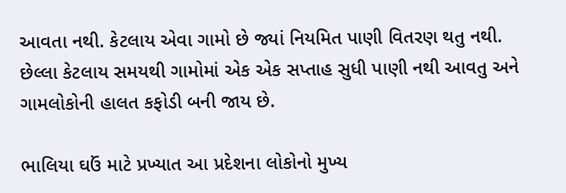આવતા નથી. કેટલાય એવા ગામો છે જ્યાં નિયમિત પાણી વિતરણ થતુ નથી. છેલ્લા કેટલાય સમયથી ગામોમાં એક એક સપ્તાહ સુધી પાણી નથી આવતુ અને ગામલોકોની હાલત કફોડી બની જાય છે.

ભાલિયા ઘઉં માટે પ્રખ્યાત આ પ્રદેશના લોકોનો મુખ્ય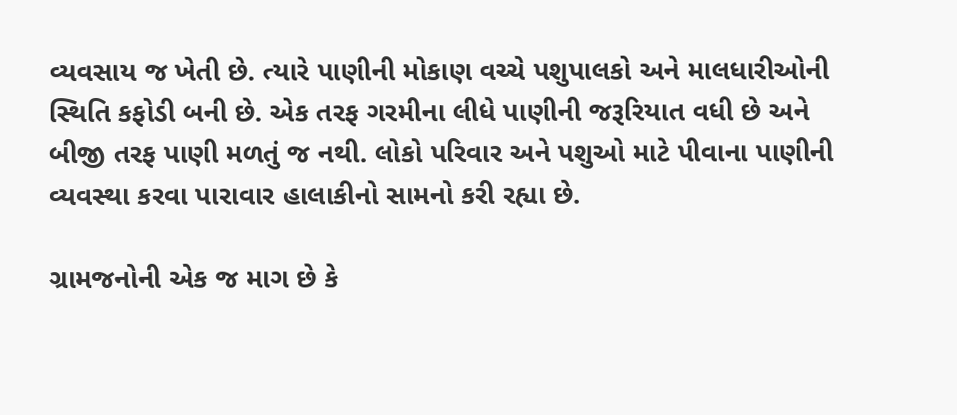વ્યવસાય જ ખેતી છે. ત્યારે પાણીની મોકાણ વચ્ચે પશુપાલકો અને માલધારીઓની સ્થિતિ કફોડી બની છે. એક તરફ ગરમીના લીધે પાણીની જરૂરિયાત વધી છે અને બીજી તરફ પાણી મળતું જ નથી. લોકો પરિવાર અને પશુઓ માટે પીવાના પાણીની વ્યવસ્થા કરવા પારાવાર હાલાકીનો સામનો કરી રહ્યા છે.

ગ્રામજનોની એક જ માગ છે કે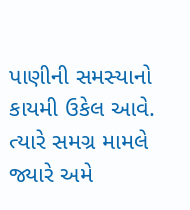પાણીની સમસ્યાનો કાયમી ઉકેલ આવે. ત્યારે સમગ્ર મામલે જ્યારે અમે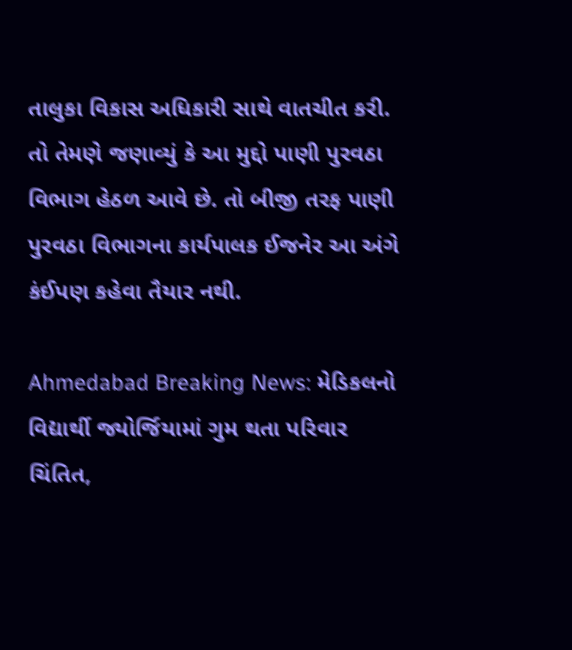તાલુકા વિકાસ અધિકારી સાથે વાતચીત કરી. તો તેમણે જણાવ્યું કે આ મુદ્દો પાણી પુરવઠા વિભાગ હેઠળ આવે છે. તો બીજી તરફ પાણી પુરવઠા વિભાગના કાર્યપાલક ઈજનેર આ અંગે કંઈપણ કહેવા તૈયાર નથી.

Ahmedabad Breaking News: મેડિકલનો વિદ્યાર્થી જ્યોર્જિયામાં ગુમ થતા પરિવાર ચિંતિત,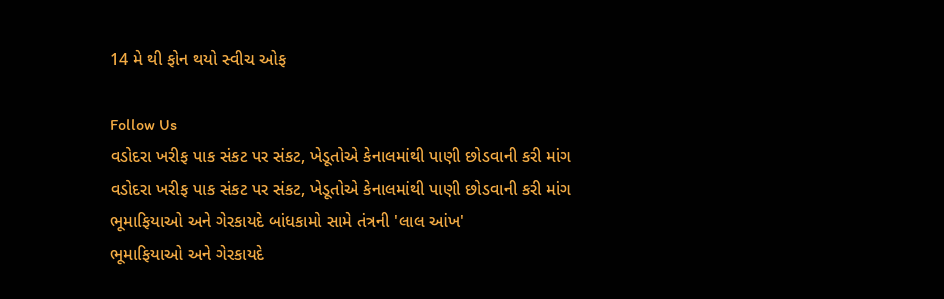14 મે થી ફોન થયો સ્વીચ ઓફ

Follow Us
વડોદરા ખરીફ પાક સંકટ પર સંકટ, ખેડૂતોએ કેનાલમાંથી પાણી છોડવાની કરી માંગ
વડોદરા ખરીફ પાક સંકટ પર સંકટ, ખેડૂતોએ કેનાલમાંથી પાણી છોડવાની કરી માંગ
ભૂમાફિયાઓ અને ગેરકાયદે બાંધકામો સામે તંત્રની 'લાલ આંખ'
ભૂમાફિયાઓ અને ગેરકાયદે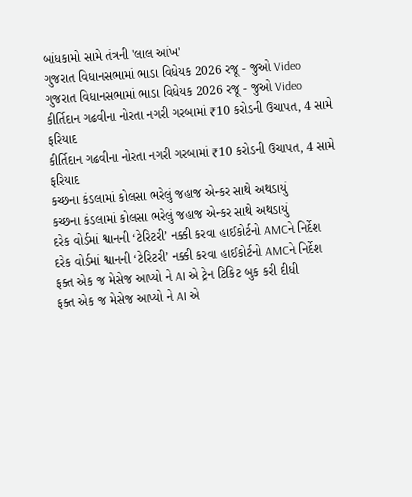બાંધકામો સામે તંત્રની 'લાલ આંખ'
ગુજરાત વિધાનસભામાં ભાડા વિધેયક 2026 રજૂ - જુઓ Video
ગુજરાત વિધાનસભામાં ભાડા વિધેયક 2026 રજૂ - જુઓ Video
કીર્તિદાન ગઢવીના નોરતા નગરી ગરબામાં ₹10 કરોડની ઉચાપત, 4 સામે ફરિયાદ
કીર્તિદાન ગઢવીના નોરતા નગરી ગરબામાં ₹10 કરોડની ઉચાપત, 4 સામે ફરિયાદ
કચ્છના કંડલામાં કોલસા ભરેલું જહાજ એન્કર સાથે અથડાયું
કચ્છના કંડલામાં કોલસા ભરેલું જહાજ એન્કર સાથે અથડાયું
દરેક વોર્ડમાં શ્વાનની ‘ટેરિટરી’ નક્કી કરવા હાઈકોર્ટનો AMCને નિર્દેશ
દરેક વોર્ડમાં શ્વાનની ‘ટેરિટરી’ નક્કી કરવા હાઈકોર્ટનો AMCને નિર્દેશ
ફક્ત એક જ મેસેજ આપ્યો ને AI એ ટ્રેન ટિકિટ બુક કરી દીધી
ફક્ત એક જ મેસેજ આપ્યો ને AI એ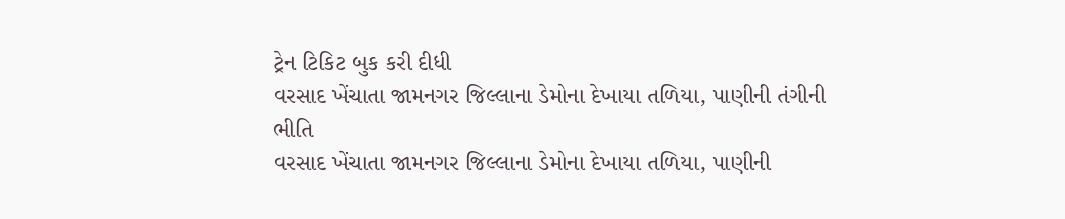ટ્રેન ટિકિટ બુક કરી દીધી
વરસાદ ખેંચાતા જામનગર જિલ્લાના ડેમોના દેખાયા તળિયા, પાણીની તંગીની ભીતિ
વરસાદ ખેંચાતા જામનગર જિલ્લાના ડેમોના દેખાયા તળિયા, પાણીની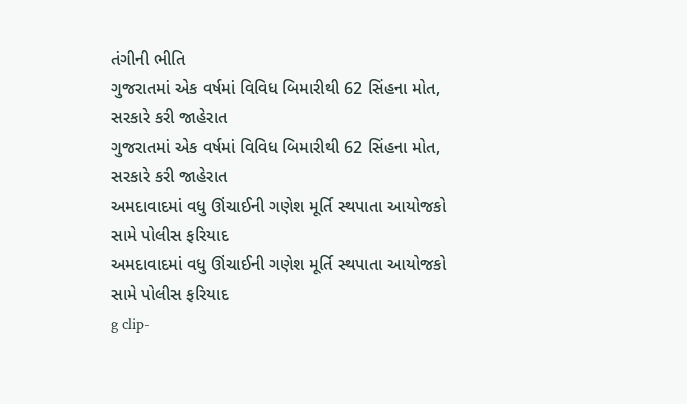તંગીની ભીતિ
ગુજરાતમાં એક વર્ષમાં વિવિધ બિમારીથી 62 સિંહના મોત, સરકારે કરી જાહેરાત
ગુજરાતમાં એક વર્ષમાં વિવિધ બિમારીથી 62 સિંહના મોત, સરકારે કરી જાહેરાત
અમદાવાદમાં વધુ ઊંચાઈની ગણેશ મૂર્તિ સ્થપાતા આયોજકો સામે પોલીસ ફરિયાદ
અમદાવાદમાં વધુ ઊંચાઈની ગણેશ મૂર્તિ સ્થપાતા આયોજકો સામે પોલીસ ફરિયાદ
g clip-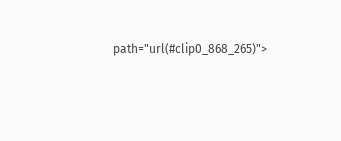path="url(#clip0_868_265)">